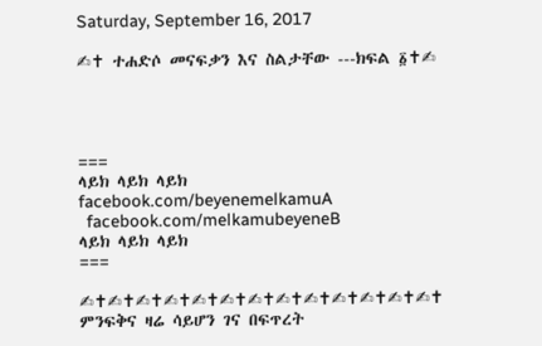Saturday, September 16, 2017

✍✝ ተሐድሶ መናፍቃን እና ስልታቸው ---ክፍል ፩✝✍




===
ላይክ ላይክ ላይክ
facebook.com/beyenemelkamuA
  facebook.com/melkamubeyeneB
ላይክ ላይክ ላይክ
===

✍✝✍✝✍✝✍✝✍✝✍✝✍✝✍✝✍✝✍✝✍✝✍✝✍✝
ምንፍቅና ዛሬ ሳይሆን ገና በፍጥረት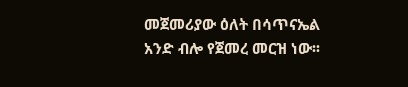መጀመሪያው ዕለት በሳጥናኤል አንድ ብሎ የጀመረ መርዝ ነው፡፡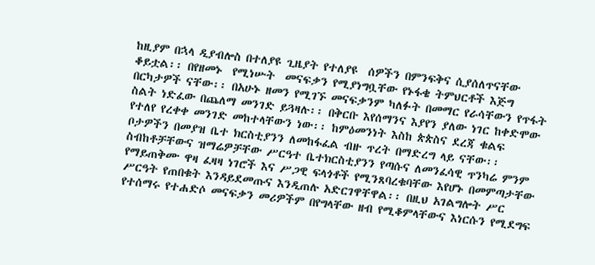ከዚያም በኋላ ዲያብሎስ በተለያዩ ጊዜያት የተለያዩ  ሰዎችን በምንፍቅና ሲያሰለጥናቸው ቆይቷል፡፡ በየዘመኑ  የሚነሡት  መናፍቃን የሚያነግቧቸው የኑፋቄ ትምህርቶች እጅግ በርካታዎች ናቸው፡፡ በአሁኑ ዘመን የሚገኙ መናፍቃንም ካለፉት በመማር የራሳቸውን የጥፋት ስልት ነድፈው በጨለማ መንገድ ይጓዛሉ፡፡ በቅርቡ እየሰማንና እያየን ያለው ነገር ከቀድሞው የተለየ የረቀቀ መንገድ መከተላቸውን ነው፡፡ ከምዕመንነት እስከ ጵጵስና ደረጃ ቁልፍ ቦታዎችን በመያዝ ቤተ ክርስቲያንን ለመከፋፈል ብዙ ጥረት በማድረግ ላይ ናቸው፡፡ ስብከቶቻቸውና ዝማሬዎቻቸው ሥርዓተ ቤተክርስቲያንን የጣሱና ለመንፈሳዊ ጥንካሬ ምንም  የማይጠቅሙ ዋዛ ፈዛዛ ነገሮች እና ሥጋዊ ፍላጎቶች የሚንጸባረቁባቸው እየሆኑ በመምጣታቸው ሥርዓት የጠበቁት እንዳይደመጡና እንዲጠሉ አድርገዋቸዋል፡፡ በዚህ አገልግሎት ሥር የተሰማሩ የተሐድሶ መናፍቃን መሪዎችም በየግላቸው ዘብ የሚቆምላቸውና እነርሱን የሚደግፍ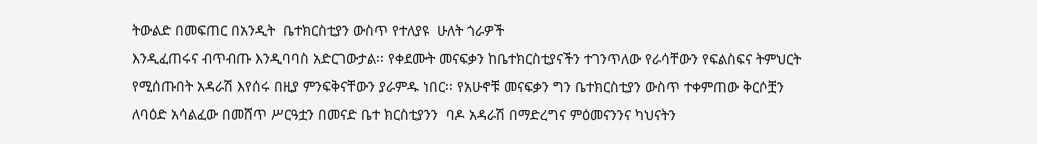ትውልድ በመፍጠር በአንዲት  ቤተክርስቲያን ውስጥ የተለያዩ  ሁለት ጎራዎች
እንዲፈጠሩና ብጥብጡ እንዲባባስ አድርገውታል፡፡ የቀደሙት መናፍቃን ከቤተክርስቲያናችን ተገንጥለው የራሳቸውን የፍልስፍና ትምህርት የሚሰጡበት አዳራሽ እየሰሩ በዚያ ምንፍቅናቸውን ያራምዱ ነበር፡፡ የአሁኖቹ መናፍቃን ግን ቤተክርስቲያን ውስጥ ተቀምጠው ቅርሶቿን ለባዕድ አሳልፈው በመሸጥ ሥርዓቷን በመናድ ቤተ ክርስቲያንን  ባዶ አዳራሽ በማድረግና ምዕመናንንና ካህናትን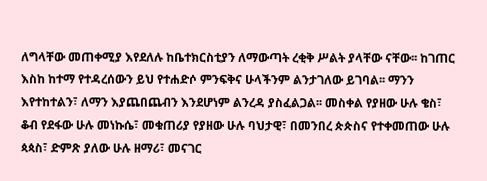ለግላቸው መጠቀሚያ እየደለሉ ከቤተክርስቲያን ለማውጣት ረቂቅ ሥልት ያላቸው ናቸው፡፡ ከገጠር እስከ ከተማ የተዳረሰውን ይህ የተሐድሶ ምንፍቅና ሁላችንም ልንታገለው ይገባል፡፡ ማንን እየተከተልን፣ ለማን እያጨበጨብን እንደሆነም ልንረዳ ያስፈልጋል፡፡ መስቀል የያዘው ሁሉ ቄስ፣ ቆብ የደፋው ሁሉ መነኩሴ፣ መቁጠሪያ የያዘው ሁሉ ባህታዊ፣ በመንበረ ጵጵስና የተቀመጠው ሁሉ ጳጳስ፣ ድምጽ ያለው ሁሉ ዘማሪ፣ መናገር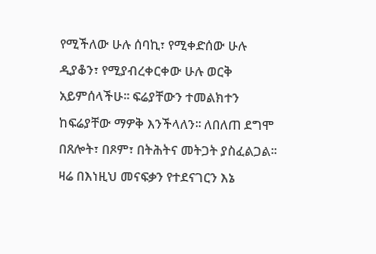የሚችለው ሁሉ ሰባኪ፣ የሚቀድሰው ሁሉ ዲያቆን፣ የሚያብረቀርቀው ሁሉ ወርቅ አይምሰላችሁ፡፡ ፍሬያቸውን ተመልክተን ከፍሬያቸው ማዎቅ እንችላለን፡፡ ለበለጠ ደግሞ በጸሎት፣ በጾም፣ በትሕትና መትጋት ያስፈልጋል፡፡ ዛሬ በእነዚህ መናፍቃን የተደናገርን እኔ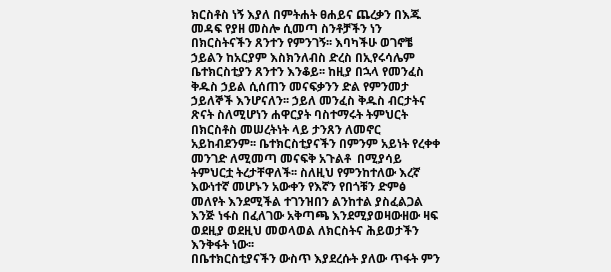ክርስቶስ ነኝ እያለ በምትሐት ፀሐይና ጨረቃን በእጁ መዳፍ የያዘ መስሎ ሲመጣ ስንቶቻችን ነን በክርስትናችን ጸንተን የምንገኝ፡፡ እባካችሁ ወገኖቼ ኃይልን ከአርያም እስክንለብስ ድረስ በኢየሩሳሌም ቤተክርስቲያን ጸንተን እንቆይ፡፡ ከዚያ በኋላ የመንፈስ ቅዱስ ኃይል ሲሰጠን መናፍቃንን ድል የምንመታ ኃይለኞች እንሆናለን፡፡ ኃይለ መንፈስ ቅዱስ ብርታትና ጽናት ስለሚሆነን ሐዋርያት ባስተማሩት ትምህርት በክርስቶስ መሠረትነት ላይ ታንጸን ለመኖር አይከብደንም፡፡ ቤተክርስቲያናችን በምንም አይነት የረቀቀ መንገድ ለሚመጣ መናፍቅ አጉልቶ  በሚያሳይ ትምህርቷ ትረታቸዋለች፡፡ ስለዚህ የምንከተለው እረኛ እውነተኛ መሆኑን አውቀን የእኛን የበጎቹን ድምፅ መለየት እንደሚችል ተገንዝበን ልንከተል ያስፈልጋል እንጅ ነፋስ በፈለገው አቅጣጫ እንደሚያወዛውዘው ዛፍ ወደዚያ ወደዚህ መወላወል ለክርስትና ሕይወታችን እንቅፋት ነው፡፡
በቤተክርስቲያናችን ውስጥ እያደረሱት ያለው ጥፋት ምን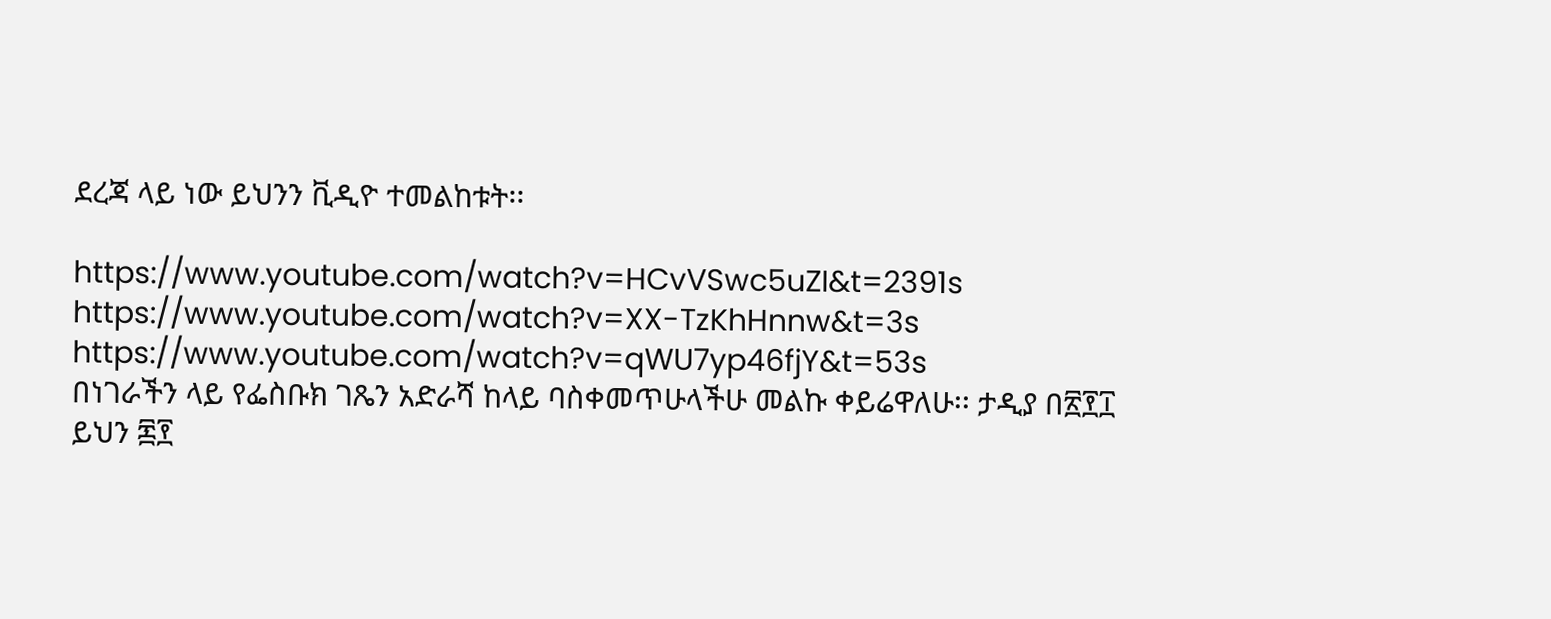ደረጃ ላይ ነው ይህንን ቪዲዮ ተመልከቱት፡፡

https://www.youtube.com/watch?v=HCvVSwc5uZI&t=2391s
https://www.youtube.com/watch?v=XX-TzKhHnnw&t=3s
https://www.youtube.com/watch?v=qWU7yp46fjY&t=53s
በነገራችን ላይ የፌስቡክ ገጼን አድራሻ ከላይ ባስቀመጥሁላችሁ መልኩ ቀይሬዋለሁ፡፡ ታዲያ በ፳፻፲ ይህን ፷፻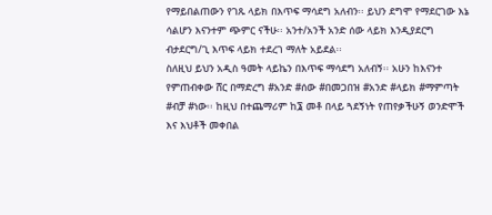የማይበልጠውን የገጹ ላይክ በእጥፍ ማሳደግ አለብን፡፡ ይህን ደግሞ የማደርገው እኔ ሳልሆን እናንተም ጭምር ናችሁ፡፡ አንተ/አንች አንድ ሰው ላይክ እንዲያደርግ ብታደርግ/ጊ እጥፍ ላይክ ተደረገ ማለት አይደል፡፡
ስለዚህ ይህን አዲስ ዓመት ላይኬን በእጥፍ ማሳደግ አለብኝ፡፡ አሁን ከእናንተ የምጠብቀው ሸር በማድረግ #አንድ #ሰው #በመጋበዝ #አንድ #ላይክ #ማምጣት #ብቻ #ነው፡፡ ከዚህ በተጨማሪም ከ፮ መቶ በላይ ጓደኝነት የጠየቃችሁኝ ወንድሞች እና እህቶች መቀበል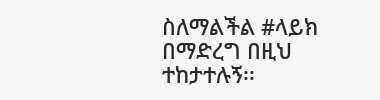ስለማልችል #ላይክ በማድረግ በዚህ ተከታተሉኝ፡፡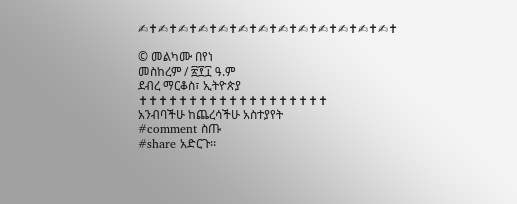✍✝✍✝✍✝✍✝✍✝✍✝✍✝✍✝✍✝✍✝✍✝✍✝✍✝

© መልካሙ በየነ
መስከረም / ፳፻፲ ዓ.ም
ደብረ ማርቆስ፣ ኢትዮጵያ
✝✝✝✝✝✝✝✝✝✝✝✝✝✝✝✝✝✝✝
አንብባችሁ ከጨረሳችሁ አስተያየት
#comment ስጡ
#share አድርጉ፡፡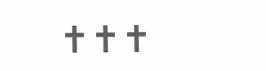✝✝✝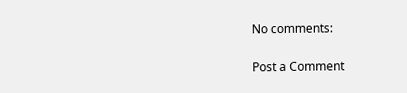No comments:

Post a Comment